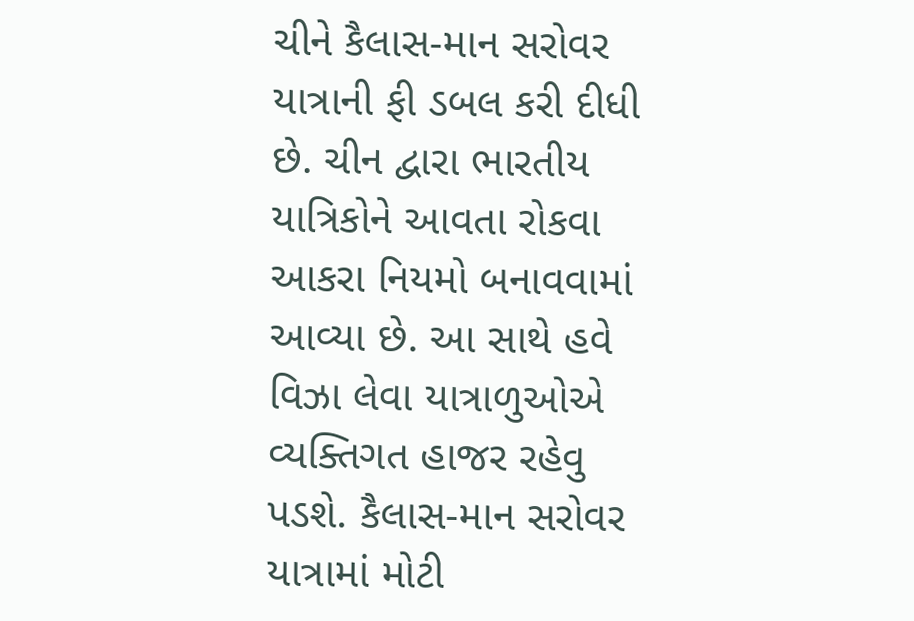ચીને કૈલાસ-માન સરોવર યાત્રાની ફી ડબલ કરી દીધી છે. ચીન દ્વારા ભારતીય યાત્રિકોને આવતા રોકવા આકરા નિયમો બનાવવામાં આવ્યા છે. આ સાથે હવે વિઝા લેવા યાત્રાળુઓએ વ્યક્તિગત હાજર રહેવુ પડશે. કૈલાસ-માન સરોવર યાત્રામાં મોટી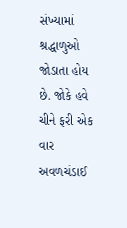સંખ્યામાં શ્રદ્ધાળુઓ જોડાતા હોય છે. જોકે હવે ચીને ફરી એક વાર અવળચંડાઈ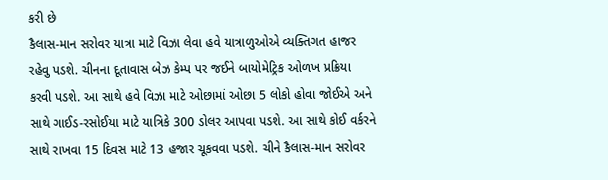કરી છે
કૈલાસ-માન સરોવર યાત્રા માટે વિઝા લેવા હવે યાત્રાળુઓએ વ્યક્તિગત હાજર રહેવુ પડશે. ચીનના દૂતાવાસ બેઝ કેમ્પ પર જઈને બાયોમેટ્રિક ઓળખ પ્રક્રિયા કરવી પડશે. આ સાથે હવે વિઝા માટે ઓછામાં ઓછા 5 લોકો હોવા જોઈએ અને સાથે ગાઈડ-રસોઈયા માટે યાત્રિકે 300 ડોલર આપવા પડશે. આ સાથે કોઈ વર્કરને સાથે રાખવા 15 દિવસ માટે 13 હજાર ચૂકવવા પડશે. ચીને કૈલાસ-માન સરોવર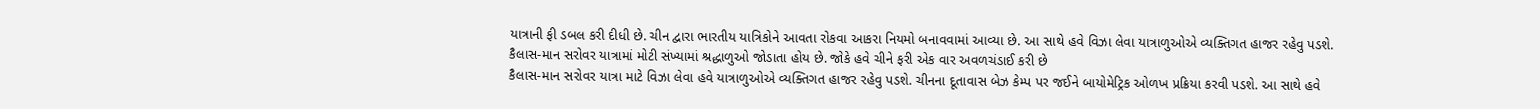યાત્રાની ફી ડબલ કરી દીધી છે. ચીન દ્વારા ભારતીય યાત્રિકોને આવતા રોકવા આકરા નિયમો બનાવવામાં આવ્યા છે. આ સાથે હવે વિઝા લેવા યાત્રાળુઓએ વ્યક્તિગત હાજર રહેવુ પડશે. કૈલાસ-માન સરોવર યાત્રામાં મોટી સંખ્યામાં શ્રદ્ધાળુઓ જોડાતા હોય છે. જોકે હવે ચીને ફરી એક વાર અવળચંડાઈ કરી છે
કૈલાસ-માન સરોવર યાત્રા માટે વિઝા લેવા હવે યાત્રાળુઓએ વ્યક્તિગત હાજર રહેવુ પડશે. ચીનના દૂતાવાસ બેઝ કેમ્પ પર જઈને બાયોમેટ્રિક ઓળખ પ્રક્રિયા કરવી પડશે. આ સાથે હવે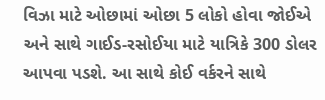વિઝા માટે ઓછામાં ઓછા 5 લોકો હોવા જોઈએ અને સાથે ગાઈડ-રસોઈયા માટે યાત્રિકે 300 ડોલર આપવા પડશે. આ સાથે કોઈ વર્કરને સાથે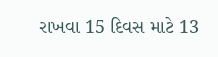રાખવા 15 દિવસ માટે 13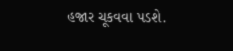હજાર ચૂકવવા પડશે.